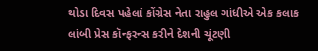થોડા દિવસ પહેલાં કોંગ્રેસ નેતા રાહુલ ગાંધીએ એક કલાક લાંબી પ્રેસ કૉન્ફરન્સ કરીને દેશની ચૂંટણી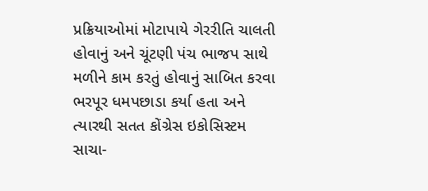પ્રક્રિયાઓમાં મોટાપાયે ગેરરીતિ ચાલતી હોવાનું અને ચૂંટણી પંચ ભાજપ સાથે મળીને કામ કરતું હોવાનું સાબિત કરવા ભરપૂર ધમપછાડા કર્યા હતા અને ત્યારથી સતત કોંગ્રેસ ઇકોસિસ્ટમ સાચા-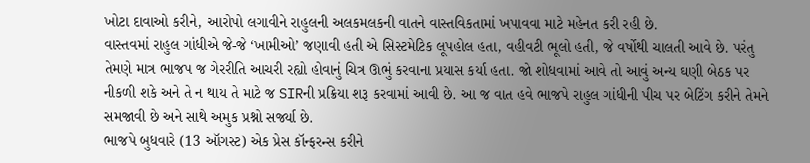ખોટા દાવાઓ કરીને, આરોપો લગાવીને રાહુલની અલકમલકની વાતને વાસ્તવિકતામાં ખપાવવા માટે મહેનત કરી રહી છે.
વાસ્તવમાં રાહુલ ગાંધીએ જે-જે ‘ખામીઓ’ જણાવી હતી એ સિસ્ટમેટિક લૂપહોલ હતા, વહીવટી ભૂલો હતી, જે વર્ષોથી ચાલતી આવે છે. પરંતુ તેમણે માત્ર ભાજપ જ ગેરરીતિ આચરી રહ્યો હોવાનું ચિત્ર ઊભું કરવાના પ્રયાસ કર્યા હતા. જો શોધવામાં આવે તો આવું અન્ય ઘણી બેઠક પર નીકળી શકે અને તે ન થાય તે માટે જ SIRની પ્રક્રિયા શરૂ કરવામાં આવી છે. આ જ વાત હવે ભાજપે રાહુલ ગાંધીની પીચ પર બેટિંગ કરીને તેમને સમજાવી છે અને સાથે અમુક પ્રશ્નો સર્જ્યા છે.
ભાજપે બુધવારે (13 ઑગસ્ટ) એક પ્રેસ કૉન્ફરન્સ કરીને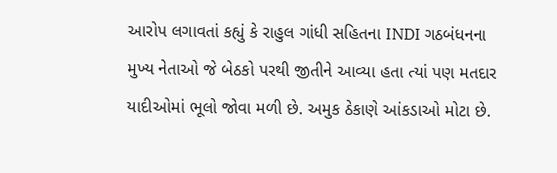આરોપ લગાવતાં કહ્યું કે રાહુલ ગાંધી સહિતના INDI ગઠબંધનના મુખ્ય નેતાઓ જે બેઠકો પરથી જીતીને આવ્યા હતા ત્યાં પણ મતદાર યાદીઓમાં ભૂલો જોવા મળી છે. અમુક ઠેકાણે આંકડાઓ મોટા છે.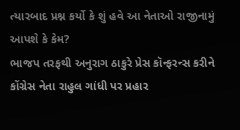ત્યારબાદ પ્રશ્ન કર્યો કે શું હવે આ નેતાઓ રાજીનામું આપશે કે કેમ?
ભાજપ તરફથી અનુરાગ ઠાકુરે પ્રેસ કૉન્ફરન્સ કરીને કોંગ્રેસ નેતા રાહુલ ગાંધી પર પ્રહાર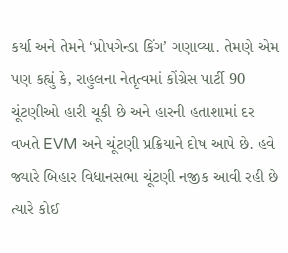કર્યા અને તેમને ‘પ્રોપગેન્ડા કિંગ’ ગણાવ્યા. તેમણે એમ પણ કહ્યું કે, રાહુલના નેતૃત્વમાં કોંગ્રેસ પાર્ટી 90 ચૂંટણીઓ હારી ચૂકી છે અને હારની હતાશામાં દર વખતે EVM અને ચૂંટણી પ્રક્રિયાને દોષ આપે છે. હવે જ્યારે બિહાર વિધાનસભા ચૂંટણી નજીક આવી રહી છે ત્યારે કોઈ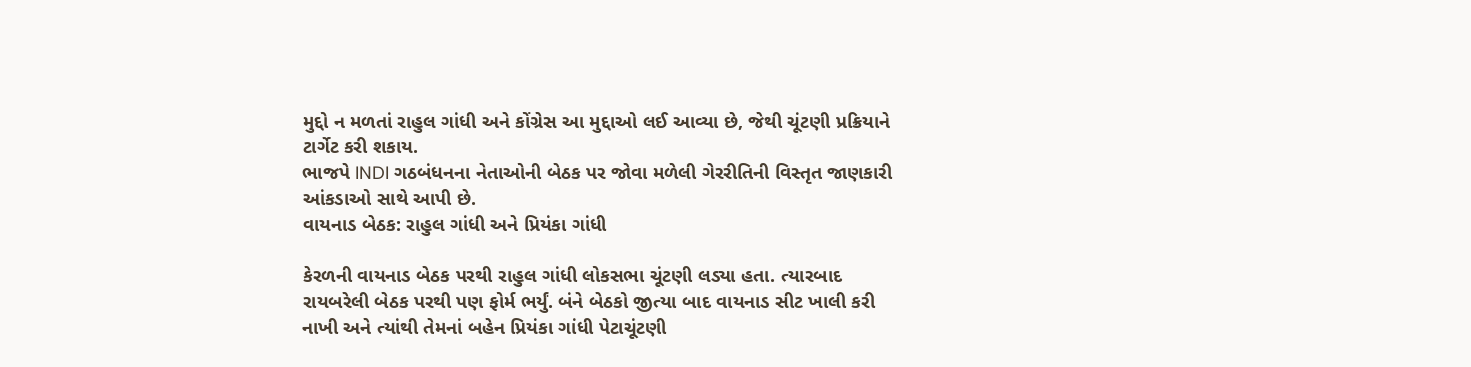મુદ્દો ન મળતાં રાહુલ ગાંધી અને કોંગ્રેસ આ મુદ્દાઓ લઈ આવ્યા છે, જેથી ચૂંટણી પ્રક્રિયાને ટાર્ગેટ કરી શકાય.
ભાજપે INDI ગઠબંધનના નેતાઓની બેઠક પર જોવા મળેલી ગેરરીતિની વિસ્તૃત જાણકારી આંકડાઓ સાથે આપી છે.
વાયનાડ બેઠક: રાહુલ ગાંધી અને પ્રિયંકા ગાંધી

કેરળની વાયનાડ બેઠક પરથી રાહુલ ગાંધી લોકસભા ચૂંટણી લડ્યા હતા. ત્યારબાદ રાયબરેલી બેઠક પરથી પણ ફોર્મ ભર્યું. બંને બેઠકો જીત્યા બાદ વાયનાડ સીટ ખાલી કરી નાખી અને ત્યાંથી તેમનાં બહેન પ્રિયંકા ગાંધી પેટાચૂંટણી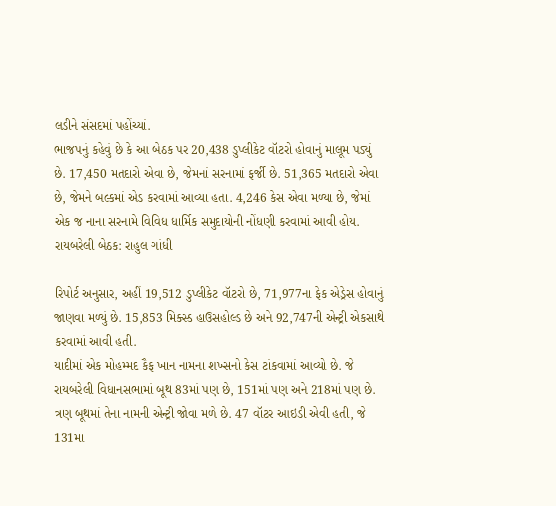લડીને સંસદમાં પહોંચ્યાં.
ભાજપનું કહેવું છે કે આ બેઠક પર 20,438 ડુપ્લીકેટ વૉટરો હોવાનું માલૂમ પડ્યું છે. 17,450 મતદારો એવા છે, જેમનાં સરનામાં ફર્જી છે. 51,365 મતદારો એવા છે, જેમને બલ્કમાં એડ કરવામાં આવ્યા હતા. 4,246 કેસ એવા મળ્યા છે, જેમાં એક જ નાના સરનામે વિવિધ ધાર્મિક સમુદાયોની નોંધણી કરવામાં આવી હોય.
રાયબરેલી બેઠક: રાહુલ ગાંધી

રિપોર્ટ અનુસાર, અહીં 19,512 ડુપ્લીકેટ વૉટરો છે, 71,977ના ફેક એડ્રેસ હોવાનું જાણવા મળ્યું છે. 15,853 મિક્સ્ડ હાઉસહોલ્ડ છે અને 92,747ની એન્ટ્રી એકસાથે કરવામાં આવી હતી.
યાદીમાં એક મોહમ્મદ કૈફ ખાન નામના શખ્સનો કેસ ટાંકવામાં આવ્યો છે. જે રાયબરેલી વિધાનસભામાં બૂથ 83માં પણ છે, 151માં પણ અને 218માં પણ છે. ત્રણ બૂથમાં તેના નામની એન્ટ્રી જોવા મળે છે. 47 વૉટર આઇડી એવી હતી, જે 131મા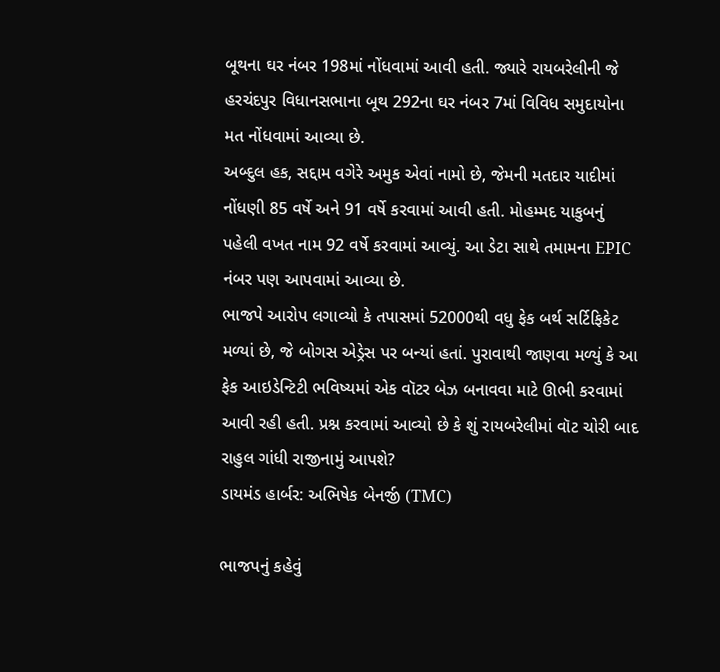બૂથના ઘર નંબર 198માં નોંધવામાં આવી હતી. જ્યારે રાયબરેલીની જે હરચંદપુર વિધાનસભાના બૂથ 292ના ઘર નંબર 7માં વિવિધ સમુદાયોના મત નોંધવામાં આવ્યા છે.
અબ્દુલ હક, સદ્દામ વગેરે અમુક એવાં નામો છે, જેમની મતદાર યાદીમાં નોંધણી 85 વર્ષે અને 91 વર્ષે કરવામાં આવી હતી. મોહમ્મદ યાકુબનું પહેલી વખત નામ 92 વર્ષે કરવામાં આવ્યું. આ ડેટા સાથે તમામના EPIC નંબર પણ આપવામાં આવ્યા છે.
ભાજપે આરોપ લગાવ્યો કે તપાસમાં 52000થી વધુ ફેક બર્થ સર્ટિફિકેટ મળ્યાં છે, જે બોગસ એડ્રેસ પર બન્યાં હતાં. પુરાવાથી જાણવા મળ્યું કે આ ફેક આઇડેન્ટિટી ભવિષ્યમાં એક વૉટર બેઝ બનાવવા માટે ઊભી કરવામાં આવી રહી હતી. પ્રશ્ન કરવામાં આવ્યો છે કે શું રાયબરેલીમાં વૉટ ચોરી બાદ રાહુલ ગાંધી રાજીનામું આપશે?
ડાયમંડ હાર્બર: અભિષેક બેનર્જી (TMC)

ભાજપનું કહેવું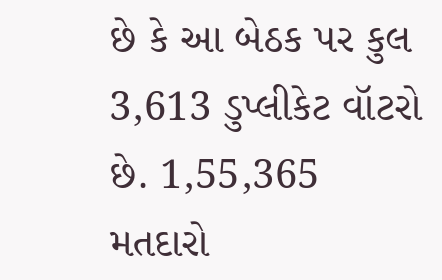છે કે આ બેઠક પર કુલ 3,613 ડુપ્લીકેટ વૉટરો છે. 1,55,365 મતદારો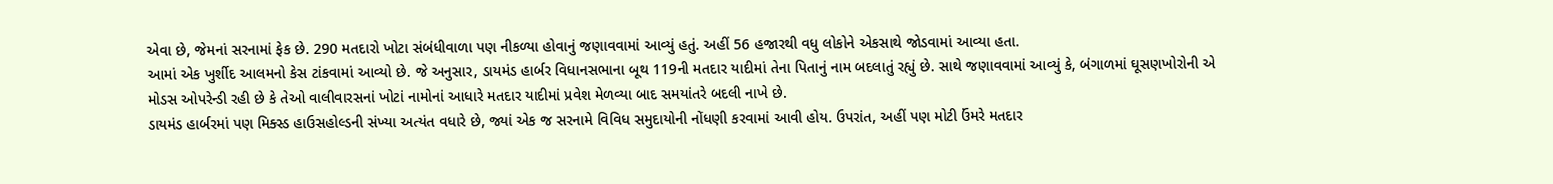એવા છે, જેમનાં સરનામાં ફેક છે. 290 મતદારો ખોટા સંબંધીવાળા પણ નીકળ્યા હોવાનું જણાવવામાં આવ્યું હતું. અહીં 56 હજારથી વધુ લોકોને એકસાથે જોડવામાં આવ્યા હતા.
આમાં એક ખુર્શીદ આલમનો કેસ ટાંકવામાં આવ્યો છે. જે અનુસાર, ડાયમંડ હાર્બર વિધાનસભાના બૂથ 119ની મતદાર યાદીમાં તેના પિતાનું નામ બદલાતું રહ્યું છે. સાથે જણાવવામાં આવ્યું કે, બંગાળમાં ઘૂસણખોરોની એ મોડસ ઓપરેન્ડી રહી છે કે તેઓ વાલીવારસનાં ખોટાં નામોનાં આધારે મતદાર યાદીમાં પ્રવેશ મેળવ્યા બાદ સમયાંતરે બદલી નાખે છે.
ડાયમંડ હાર્બરમાં પણ મિક્સ્ડ હાઉસહોલ્ડની સંખ્યા અત્યંત વધારે છે, જ્યાં એક જ સરનામે વિવિધ સમુદાયોની નોંધણી કરવામાં આવી હોય. ઉપરાંત, અહીં પણ મોટી ઉંમરે મતદાર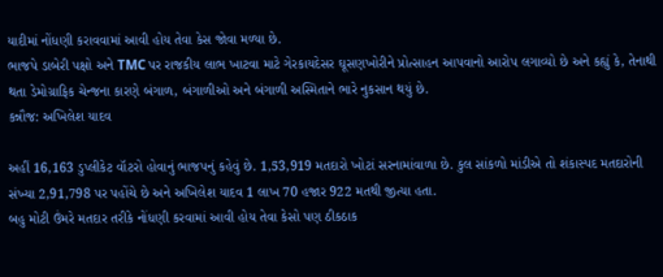યાદીમાં નોંધણી કરાવવામાં આવી હોય તેવા કેસ જોવા મળ્યા છે.
ભાજપે ડાબેરી પક્ષો અને TMC પર રાજકીય લાભ ખાટવા માટે ગેરકાયદેસર ઘૂસણખોરીને પ્રોત્સાહન આપવાનો આરોપ લગાવ્યો છે અને કહ્યું કે, તેનાથી થતા ડેમોગ્રાફિક ચેન્જના કારણે બંગાળ, બંગાળીઓ અને બંગાળી અસ્મિતાને ભારે નુકસાન થયું છે.
કન્નૌજ: અખિલેશ યાદવ

અહીં 16,163 ડુપ્લીકેટ વૉટરો હોવાનું ભાજપનું કહેવું છે. 1,53,919 મતદારો ખોટાં સરનામાંવાળા છે. કુલ સાંકળો માંડીએ તો શંકાસ્પદ મતદારોની સંખ્યા 2,91,798 પર પહોંચે છે અને અખિલેશ યાદવ 1 લાખ 70 હજાર 922 મતથી જીત્યા હતા.
બહુ મોટી ઉંમરે મતદાર તરીકે નોંધણી કરવામાં આવી હોય તેવા કેસો પણ ઠીકઠાક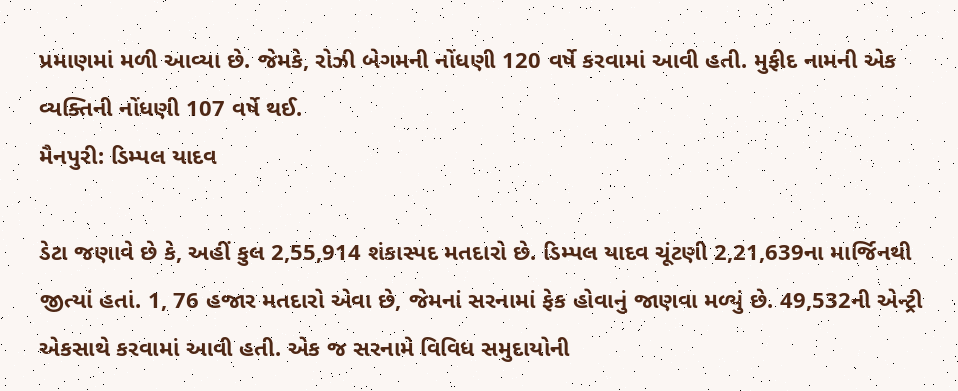પ્રમાણમાં મળી આવ્યા છે. જેમકે, રોઝી બેગમની નોંધણી 120 વર્ષે કરવામાં આવી હતી. મુફીદ નામની એક વ્યક્તિની નોંધણી 107 વર્ષે થઈ.
મૈનપુરી: ડિમ્પલ યાદવ

ડેટા જણાવે છે કે, અહીં કુલ 2,55,914 શંકાસ્પદ મતદારો છે. ડિમ્પલ યાદવ ચૂંટણી 2,21,639ના માર્જિનથી જીત્યાં હતાં. 1, 76 હજાર મતદારો એવા છે, જેમનાં સરનામાં ફેક હોવાનું જાણવા મળ્યું છે. 49,532ની એન્ટ્રી એકસાથે કરવામાં આવી હતી. એક જ સરનામે વિવિધ સમુદાયોની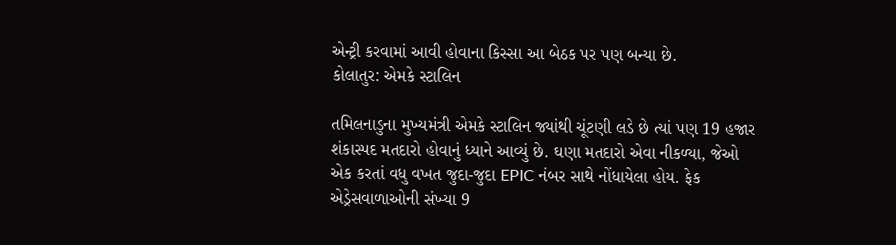એન્ટ્રી કરવામાં આવી હોવાના કિસ્સા આ બેઠક પર પણ બન્યા છે.
કોલાતુર: એમકે સ્ટાલિન

તમિલનાડુના મુખ્યમંત્રી એમકે સ્ટાલિન જ્યાંથી ચૂંટણી લડે છે ત્યાં પણ 19 હજાર શંકાસ્પદ મતદારો હોવાનું ધ્યાને આવ્યું છે. ઘણા મતદારો એવા નીકળ્યા, જેઓ એક કરતાં વધુ વખત જુદા-જુદા EPIC નંબર સાથે નોંધાયેલા હોય. ફેક એડ્રેસવાળાઓની સંખ્યા 9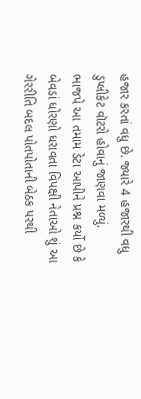હજાર કરતાં વધુ છે. જ્યારે 4 હજારથી વધુ ડુપ્લીકેટ વૉટરો હોવાનું જાણવા મળ્યું.
ભાજપે આ તમામ ડેટા આપીને પ્રશ્ન કર્યો છે કે બેવડાં ધોરણો ધરાવતા વિપક્ષી નેતાઓ શું આ ગેરરીતિ બદલ પોતપોતાની બેઠક પરથી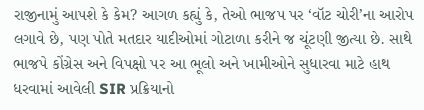રાજીનામું આપશે કે કેમ? આગળ કહ્યું કે, તેઓ ભાજપ પર ‘વૉટ ચોરી’ના આરોપ લગાવે છે, પણ પોતે મતદાર યાદીઓમાં ગોટાળા કરીને જ ચૂંટણી જીત્યા છે. સાથે ભાજપે કોંગ્રેસ અને વિપક્ષો પર આ ભૂલો અને ખામીઓને સુધારવા માટે હાથ ધરવામાં આવેલી SIR પ્રક્રિયાનો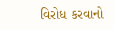વિરોધ કરવાનો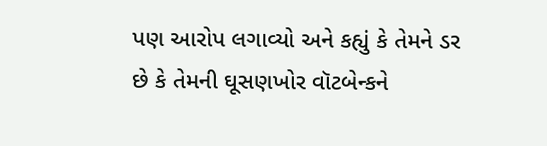પણ આરોપ લગાવ્યો અને કહ્યું કે તેમને ડર છે કે તેમની ઘૂસણખોર વૉટબેન્કને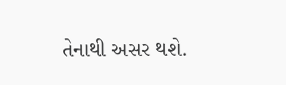તેનાથી અસર થશે.